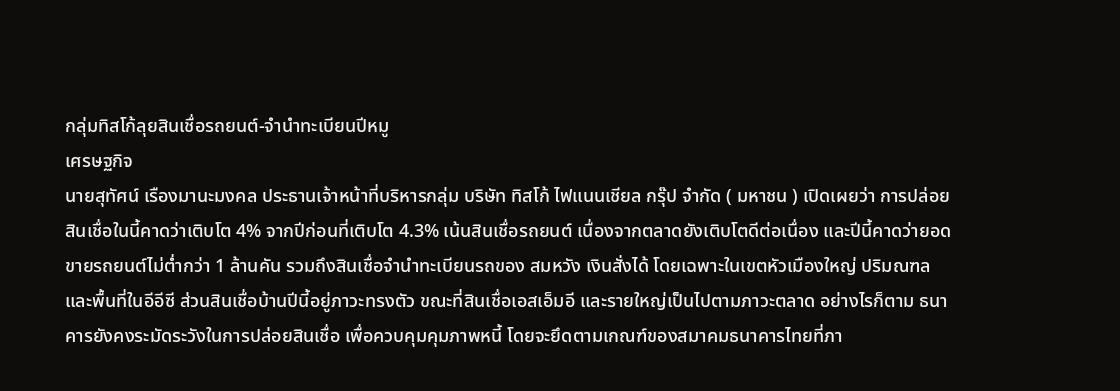กลุ่มทิสโก้ลุยสินเชื่อรถยนต์-จำนำทะเบียนปีหมู
เศรษฐกิจ
นายสุทัศน์ เรืองมานะมงคล ประธานเจ้าหน้าที่บริหารกลุ่ม บริษัท ทิสโก้ ไฟแนนเชียล กรุ๊ป จำกัด ( มหาชน ) เปิดเผยว่า การปล่อยสินเชื่อในนี้คาดว่าเติบโต 4% จากปีก่อนที่เติบโต 4.3% เน้นสินเชื่อรถยนต์ เนื่องจากตลาดยังเติบโตดีต่อเนื่อง และปีนี้คาดว่ายอดขายรถยนต์ไม่ต่ำกว่า 1 ล้านคัน รวมถึงสินเชื่อจำนำทะเบียนรถของ สมหวัง เงินสั่งได้ โดยเฉพาะในเขตหัวเมืองใหญ่ ปริมณฑล และพื้นที่ในอีอีซี ส่วนสินเชื่อบ้านปีนี้อยู่ภาวะทรงตัว ขณะที่สินเชื่อเอสเอ็มอี และรายใหญ่เป็นไปตามภาวะตลาด อย่างไรก็ตาม ธนาคารยังคงระมัดระวังในการปล่อยสินเชื่อ เพื่อควบคุมคุมภาพหนี้ โดยจะยึดตามเกณฑ์ของสมาคมธนาคารไทยที่ภา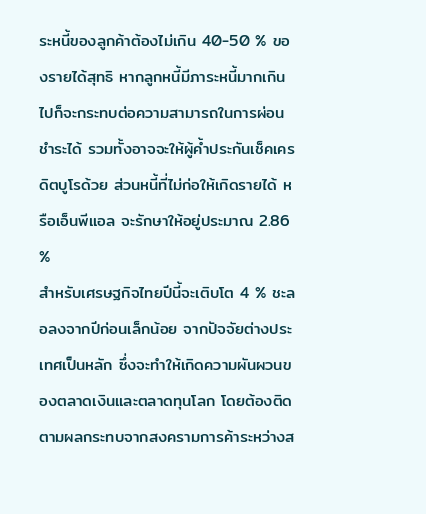ระหนี้ของลูกค้าต้องไม่เกิน 40-50 % ของรายได้สุทธิ หากลูกหนี้มีภาระหนี้มากเกินไปก็จะกระทบต่อความสามารถในการผ่อนชำระได้ รวมทั้งอาจจะให้ผู้ค้ำประกันเช็คเครดิตบูโรด้วย ส่วนหนี้ที่ไม่ก่อให้เกิดรายได้ หรือเอ็นพีแอล จะรักษาให้อยู่ประมาณ 2.86 %
สำหรับเศรษฐกิจไทยปีนี้จะเติบโต 4 % ชะลอลงจากปีก่อนเล็กน้อย จากปัจจัยต่างประเทศเป็นหลัก ซึ่งจะทำให้เกิดความผันผวนของตลาดเงินและตลาดทุนโลก โดยต้องติดตามผลกระทบจากสงครามการค้าระหว่างส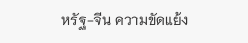หรัฐ-จีน ความขัดแย้ง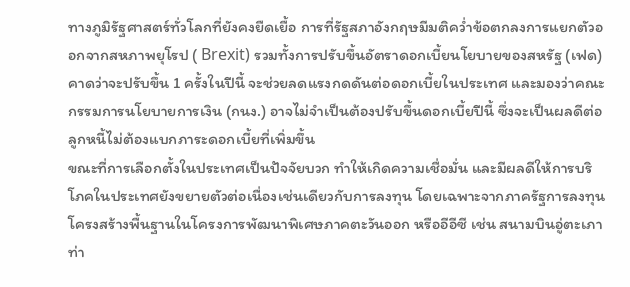ทางภูมิรัฐศาสตร์ทั่วโลกที่ยังคงยืดเยื้อ การที่รัฐสภาอังกฤษมีมติคว่ำข้อตกลงการแยกตัวออกจากสหภาพยุโรป ( Brexit) รวมทั้งการปรับขึ้นอัตราดอกเบี้ยนโยบายของสหรัฐ (เฟด) คาดว่าจะปรับขึ้น 1 ครั้งในปีนี้ จะช่วยลดแรงกดดันต่อดอกเบี้ยในประเทศ และมองว่าคณะกรรมการนโยบายการเงิน (กนง.) อาจไม่จำเป็นต้องปรับขึ้นดอกเบี้ยปีนี้ ซึ่งจะเป็นผลดีต่อลูกหนี้ไม่ต้องแบกภาระดอกเบี้ยที่เพิ่มขึ้น
ขณะที่การเลือกตั้งในประเทศเป็นปัจจัยบวก ทำให้เกิดความเชื่อมั่น และมีผลดีให้การบริโภคในประเทศยังขยายตัวต่อเนื่องเช่นเดียวกับการลงทุน โดยเฉพาะจากภาครัฐการลงทุนโครงสร้างพื้นฐานในโครงการพัฒนาพิเศษภาคตะวันออก หรืออีอีซี เช่น สนามบินอู่ตะเภา ท่า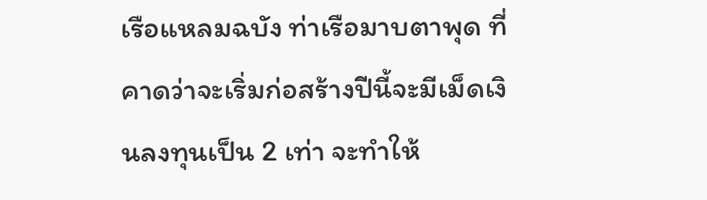เรือแหลมฉบัง ท่าเรือมาบตาพุด ที่คาดว่าจะเริ่มก่อสร้างปีนี้จะมีเม็ดเงินลงทุนเป็น 2 เท่า จะทำให้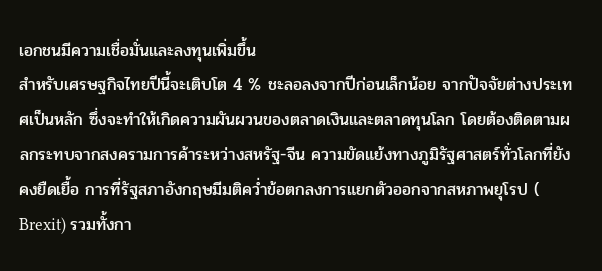เอกชนมีความเชื่อมั่นและลงทุนเพิ่มขึ้น
สำหรับเศรษฐกิจไทยปีนี้จะเติบโต 4 % ชะลอลงจากปีก่อนเล็กน้อย จากปัจจัยต่างประเทศเป็นหลัก ซึ่งจะทำให้เกิดความผันผวนของตลาดเงินและตลาดทุนโลก โดยต้องติดตามผลกระทบจากสงครามการค้าระหว่างสหรัฐ-จีน ความขัดแย้งทางภูมิรัฐศาสตร์ทั่วโลกที่ยังคงยืดเยื้อ การที่รัฐสภาอังกฤษมีมติคว่ำข้อตกลงการแยกตัวออกจากสหภาพยุโรป ( Brexit) รวมทั้งกา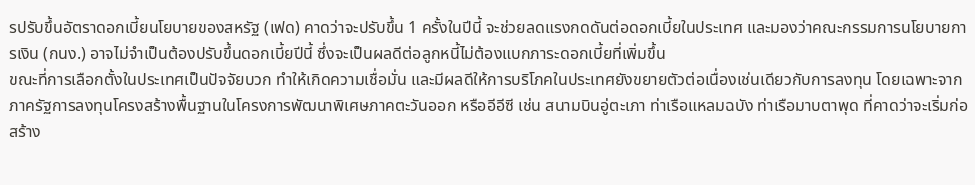รปรับขึ้นอัตราดอกเบี้ยนโยบายของสหรัฐ (เฟด) คาดว่าจะปรับขึ้น 1 ครั้งในปีนี้ จะช่วยลดแรงกดดันต่อดอกเบี้ยในประเทศ และมองว่าคณะกรรมการนโยบายการเงิน (กนง.) อาจไม่จำเป็นต้องปรับขึ้นดอกเบี้ยปีนี้ ซึ่งจะเป็นผลดีต่อลูกหนี้ไม่ต้องแบกภาระดอกเบี้ยที่เพิ่มขึ้น
ขณะที่การเลือกตั้งในประเทศเป็นปัจจัยบวก ทำให้เกิดความเชื่อมั่น และมีผลดีให้การบริโภคในประเทศยังขยายตัวต่อเนื่องเช่นเดียวกับการลงทุน โดยเฉพาะจากภาครัฐการลงทุนโครงสร้างพื้นฐานในโครงการพัฒนาพิเศษภาคตะวันออก หรืออีอีซี เช่น สนามบินอู่ตะเภา ท่าเรือแหลมฉบัง ท่าเรือมาบตาพุด ที่คาดว่าจะเริ่มก่อสร้าง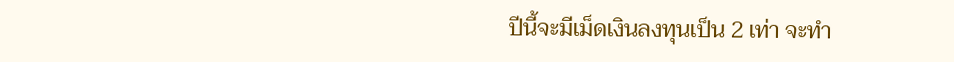ปีนี้จะมีเม็ดเงินลงทุนเป็น 2 เท่า จะทำ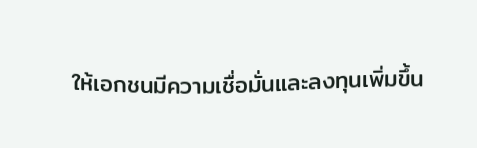ให้เอกชนมีความเชื่อมั่นและลงทุนเพิ่มขึ้น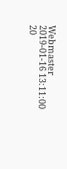Webmaster
2019-01-16 13:11:00
20